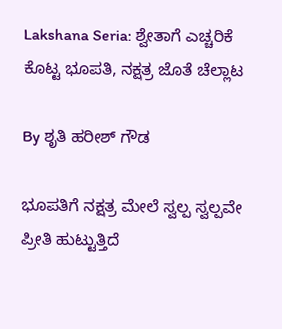Lakshana Seria: ಶ್ವೇತಾಗೆ ಎಚ್ಚರಿಕೆ ಕೊಟ್ಟ ಭೂಪತಿ, ನಕ್ಷತ್ರ ಜೊತೆ ಚೆಲ್ಲಾಟ

By ಶೃತಿ ಹರೀಶ್ ಗೌಡ

ಭೂಪತಿಗೆ ನಕ್ಷತ್ರ ಮೇಲೆ ಸ್ವಲ್ಪ ಸ್ವಲ್ಪವೇ ಪ್ರೀತಿ ಹುಟ್ಟುತ್ತಿದೆ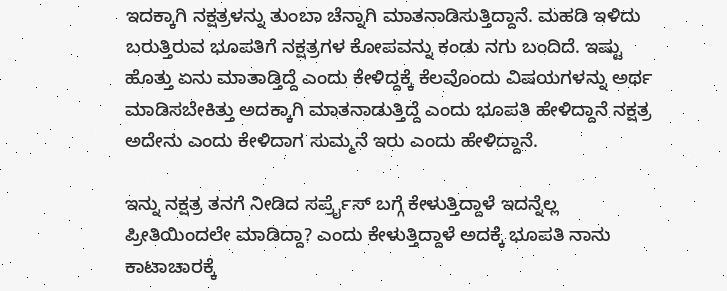ಇದಕ್ಕಾಗಿ ನಕ್ಷತ್ರಳನ್ನು ತುಂಬಾ ಚೆನ್ನಾಗಿ ಮಾತನಾಡಿಸುತ್ತಿದ್ದಾನೆ. ಮಹಡಿ ಇಳಿದು ಬರುತ್ತಿರುವ ಭೂಪತಿಗೆ ನಕ್ಷತ್ರಗಳ ಕೋಪವನ್ನು ಕಂಡು ನಗು ಬಂದಿದೆ. ಇಷ್ಟು ಹೊತ್ತು ಏನು ಮಾತಾಡ್ತಿದ್ದೆ ಎಂದು ಕೇಳಿದ್ದಕ್ಕೆ ಕೆಲವೊಂದು ವಿಷಯಗಳನ್ನು ಅರ್ಥ ಮಾಡಿಸಬೇಕಿತ್ತು ಅದಕ್ಕಾಗಿ ಮಾತನಾಡುತ್ತಿದ್ದೆ ಎಂದು ಭೂಪತಿ ಹೇಳಿದ್ದಾನೆ ನಕ್ಷತ್ರ ಅದೇನು ಎಂದು ಕೇಳಿದಾಗ ಸುಮ್ಮನೆ ಇರು ಎಂದು ಹೇಳಿದ್ದಾನೆ.

ಇನ್ನು ನಕ್ಷತ್ರ ತನಗೆ ನೀಡಿದ ಸರ್ಪ್ರೈಸ್ ಬಗ್ಗೆ ಕೇಳುತ್ತಿದ್ದಾಳೆ ಇದನ್ನೆಲ್ಲ ಪ್ರೀತಿಯಿಂದಲೇ ಮಾಡಿದ್ದಾ? ಎಂದು ಕೇಳುತ್ತಿದ್ದಾಳೆ ಅದಕ್ಕೆ ಭೂಪತಿ ನಾನು ಕಾಟಾಚಾರಕ್ಕೆ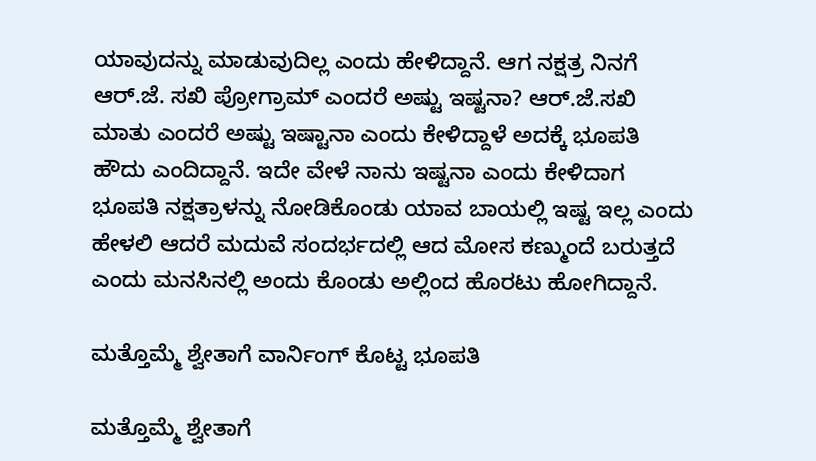ಯಾವುದನ್ನು ಮಾಡುವುದಿಲ್ಲ ಎಂದು ಹೇಳಿದ್ದಾನೆ. ಆಗ ನಕ್ಷತ್ರ ನಿನಗೆ ಆರ್.ಜೆ. ಸಖಿ ಪ್ರೋಗ್ರಾಮ್ ಎಂದರೆ ಅಷ್ಟು ಇಷ್ಟನಾ? ಆರ್.ಜೆ.ಸಖಿ ಮಾತು ಎಂದರೆ ಅಷ್ಟು ಇಷ್ಟಾನಾ ಎಂದು ಕೇಳಿದ್ದಾಳೆ ಅದಕ್ಕೆ ಭೂಪತಿ ಹೌದು ಎಂದಿದ್ದಾನೆ. ಇದೇ ವೇಳೆ ನಾನು ಇಷ್ಟನಾ ಎಂದು‌ ಕೇಳಿದಾಗ ಭೂಪತಿ ನಕ್ಷತ್ರಾಳನ್ನು ನೋಡಿಕೊಂಡು ಯಾವ ಬಾಯಲ್ಲಿ‌ ಇಷ್ಟ ಇಲ್ಲ ಎಂದು ಹೇಳಲಿ‌ ಆದರೆ ಮದುವೆ ಸಂದರ್ಭದಲ್ಲಿ ಆದ ಮೋಸ‌ ಕಣ್ಮುಂದೆ ಬರುತ್ತದೆ ಎಂದು ಮನಸಿನಲ್ಲಿ ಅಂದು ಕೊಂಡು ಅಲ್ಲಿಂದ ಹೊರಟು ಹೋಗಿದ್ದಾನೆ.

ಮತ್ತೊಮ್ಮೆ ಶ್ವೇತಾಗೆ ವಾರ್ನಿಂಗ್ ಕೊಟ್ಟ ಭೂಪತಿ

ಮತ್ತೊಮ್ಮೆ ಶ್ವೇತಾಗೆ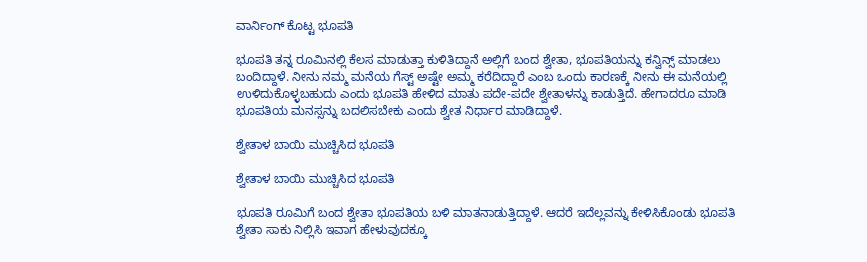ವಾರ್ನಿಂಗ್ ಕೊಟ್ಟ ಭೂಪತಿ

ಭೂಪತಿ ತನ್ನ ರೂಮಿನಲ್ಲಿ ಕೆಲಸ ಮಾಡುತ್ತಾ ಕುಳಿತಿದ್ದಾನೆ ಅಲ್ಲಿಗೆ ಬಂದ ಶ್ವೇತಾ, ಭೂಪತಿಯನ್ನು ಕನ್ವಿನ್ಸ್ ಮಾಡಲು ಬಂದಿದ್ದಾಳೆ. ನೀನು ನಮ್ಮ ಮನೆಯ ಗೆಸ್ಟ್ ಅಷ್ಟೇ ಅಮ್ಮ ಕರೆದಿದ್ದಾರೆ ಎಂಬ ಒಂದು ಕಾರಣಕ್ಕೆ ನೀನು ಈ ಮನೆಯಲ್ಲಿ ಉಳಿದುಕೊಳ್ಳಬಹುದು ಎಂದು ಭೂಪತಿ ಹೇಳಿದ ಮಾತು ಪದೇ-ಪದೇ ಶ್ವೇತಾಳನ್ನು ಕಾಡುತ್ತಿದೆ. ಹೇಗಾದರೂ ಮಾಡಿ ಭೂಪತಿಯ ಮನಸ್ಸನ್ನು ಬದಲಿಸಬೇಕು ಎಂದು ಶ್ವೇತ ನಿರ್ಧಾರ ಮಾಡಿದ್ದಾಳೆ.

ಶ್ವೇತಾಳ ಬಾಯಿ ಮುಚ್ಚಿಸಿದ ಭೂಪತಿ

ಶ್ವೇತಾಳ ಬಾಯಿ ಮುಚ್ಚಿಸಿದ ಭೂಪತಿ

ಭೂಪತಿ ರೂಮಿಗೆ ಬಂದ ಶ್ವೇತಾ ಭೂಪತಿಯ ಬಳಿ ಮಾತನಾಡುತ್ತಿದ್ದಾಳೆ. ಆದರೆ ಇದೆಲ್ಲವನ್ನು ಕೇಳಿಸಿಕೊಂಡು ಭೂಪತಿ ಶ್ವೇತಾ ಸಾಕು ನಿಲ್ಲಿಸಿ ಇವಾಗ ಹೇಳುವುದಕ್ಕೂ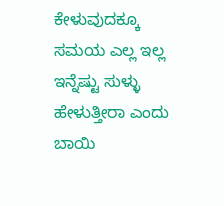ಕೇಳುವುದಕ್ಕೂ ಸಮಯ ಎಲ್ಲ ಇಲ್ಲ ಇನ್ನೆಷ್ಟು ಸುಳ್ಳು ಹೇಳುತ್ತೀರಾ ಎಂದು ಬಾಯಿ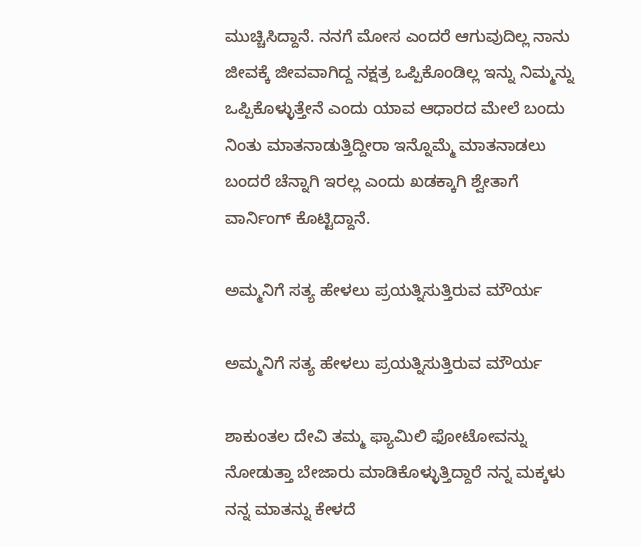ಮುಚ್ಚಿಸಿದ್ದಾನೆ. ನನಗೆ ಮೋಸ ಎಂದರೆ ಆಗುವುದಿಲ್ಲ ನಾನು ಜೀವಕ್ಕೆ ಜೀವವಾಗಿದ್ದ ನಕ್ಷತ್ರ ಒಪ್ಪಿಕೊಂಡಿಲ್ಲ ಇನ್ನು ನಿಮ್ಮನ್ನು ಒಪ್ಪಿಕೊಳ್ಳುತ್ತೇನೆ ಎಂದು ಯಾವ ಆಧಾರದ ಮೇಲೆ ಬಂದು ನಿಂತು ಮಾತನಾಡುತ್ತಿದ್ದೀರಾ ಇನ್ನೊಮ್ಮೆ ಮಾತನಾಡಲು ಬಂದರೆ ಚೆನ್ನಾಗಿ ಇರಲ್ಲ ಎಂದು ಖಡಕ್ಕಾಗಿ ಶ್ವೇತಾಗೆ ವಾರ್ನಿಂಗ್ ಕೊಟ್ಟಿದ್ದಾನೆ.

ಅಮ್ಮನಿಗೆ ಸತ್ಯ ಹೇಳಲು ಪ್ರಯತ್ನಿಸುತ್ತಿರುವ ಮೌರ್ಯ

ಅಮ್ಮನಿಗೆ ಸತ್ಯ ಹೇಳಲು ಪ್ರಯತ್ನಿಸುತ್ತಿರುವ ಮೌರ್ಯ

ಶಾಕುಂತಲ ದೇವಿ ತಮ್ಮ ಫ್ಯಾಮಿಲಿ ಫೋಟೋವನ್ನು ನೋಡುತ್ತಾ ಬೇಜಾರು ಮಾಡಿಕೊಳ್ಳುತ್ತಿದ್ದಾರೆ ನನ್ನ ಮಕ್ಕಳು ನನ್ನ ಮಾತನ್ನು ಕೇಳದೆ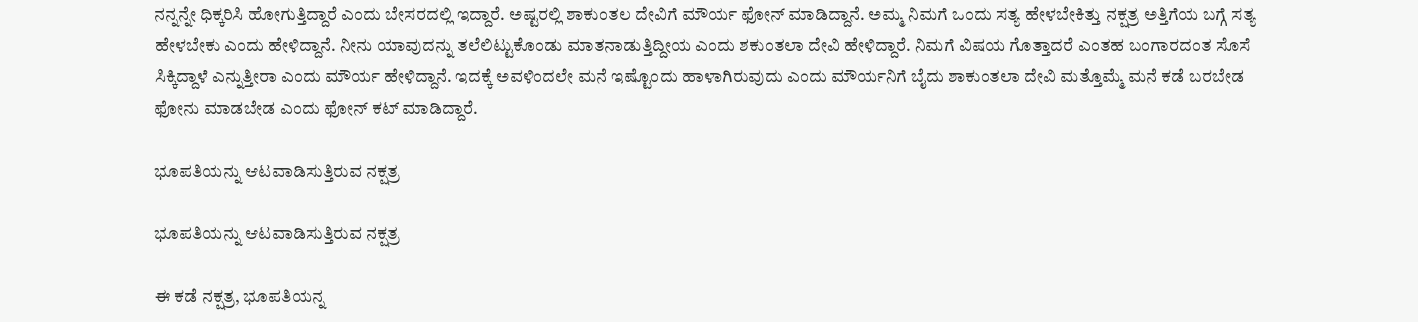ನನ್ನನ್ನೇ ಧಿಕ್ಕರಿಸಿ ಹೋಗುತ್ತಿದ್ದಾರೆ ಎಂದು ಬೇಸರದಲ್ಲಿ ಇದ್ದಾರೆ. ಅಷ್ಟರಲ್ಲಿ ಶಾಕುಂತಲ ದೇವಿಗೆ ಮೌರ್ಯ ಫೋನ್ ಮಾಡಿದ್ದಾನೆ. ಅಮ್ಮ ನಿಮಗೆ ಒಂದು ಸತ್ಯ ಹೇಳಬೇಕಿತ್ತು ನಕ್ಷತ್ರ ಅತ್ತಿಗೆಯ ಬಗ್ಗೆ ಸತ್ಯ ಹೇಳಬೇಕು ಎಂದು ಹೇಳಿದ್ದಾನೆ. ನೀನು ಯಾವುದನ್ನು ತಲೆಲಿಟ್ಟುಕೊಂಡು ಮಾತನಾಡುತ್ತಿದ್ದೀಯ ಎಂದು ಶಕುಂತಲಾ ದೇವಿ ಹೇಳಿದ್ದಾರೆ. ನಿಮಗೆ ವಿಷಯ ಗೊತ್ತಾದರೆ ಎಂತಹ ಬಂಗಾರದಂತ ಸೊಸೆ ಸಿಕ್ಕಿದ್ದಾಳೆ ಎನ್ನುತ್ತೀರಾ ಎಂದು ಮೌರ್ಯ ಹೇಳಿದ್ದಾನೆ. ಇದಕ್ಕೆ ಅವಳಿಂದಲೇ ಮನೆ ಇಷ್ಟೊಂದು ಹಾಳಾಗಿರುವುದು ಎಂದು ಮೌರ್ಯನಿಗೆ ಬೈದು ಶಾಕುಂತಲಾ ದೇವಿ ಮತ್ತೊಮ್ಮೆ ಮನೆ ಕಡೆ ಬರಬೇಡ ಫೋನು ಮಾಡಬೇಡ ಎಂದು ಫೋನ್ ಕಟ್ ಮಾಡಿದ್ದಾರೆ.

ಭೂಪತಿಯನ್ನು ಆಟವಾಡಿಸುತ್ತಿರುವ ನಕ್ಷತ್ರ

ಭೂಪತಿಯನ್ನು ಆಟವಾಡಿಸುತ್ತಿರುವ ನಕ್ಷತ್ರ

ಈ ಕಡೆ ನಕ್ಷತ್ರ, ಭೂಪತಿಯನ್ನ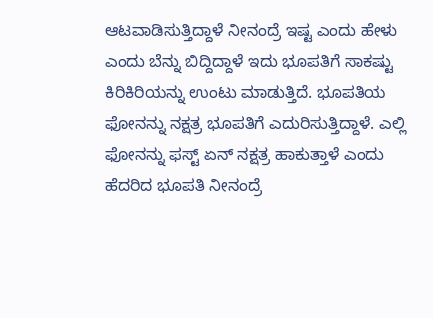ಆಟವಾಡಿಸುತ್ತಿದ್ದಾಳೆ ನೀನಂದ್ರೆ ಇಷ್ಟ ಎಂದು ಹೇಳು ಎಂದು ಬೆನ್ನು ಬಿದ್ದಿದ್ದಾಳೆ ಇದು ಭೂಪತಿಗೆ ಸಾಕಷ್ಟು ಕಿರಿಕಿರಿಯನ್ನು ಉಂಟು ಮಾಡುತ್ತಿದೆ. ಭೂಪತಿಯ ಫೋನನ್ನು ನಕ್ಷತ್ರ ಭೂಪತಿಗೆ ಎದುರಿಸುತ್ತಿದ್ದಾಳೆ. ಎಲ್ಲಿ ಫೋನನ್ನು ಫಸ್ಟ್ ಏನ್ ನಕ್ಷತ್ರ ಹಾಕುತ್ತಾಳೆ ಎಂದು ಹೆದರಿದ ಭೂಪತಿ ನೀನಂದ್ರೆ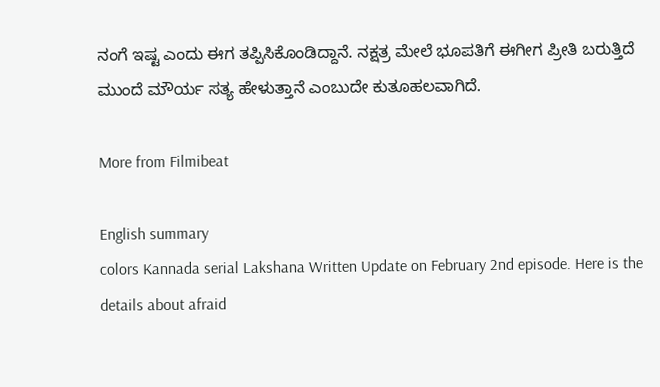ನಂಗೆ ಇಷ್ಟ ಎಂದು ಈಗ ತಪ್ಪಿಸಿಕೊಂಡಿದ್ದಾನೆ. ನಕ್ಷತ್ರ ಮೇಲೆ ಭೂಪತಿಗೆ ಈಗೀಗ ಪ್ರೀತಿ ಬರುತ್ತಿದೆ ಮುಂದೆ ಮೌರ್ಯ ಸತ್ಯ ಹೇಳುತ್ತಾನೆ ಎಂಬುದೇ ಕುತೂಹಲವಾಗಿದೆ.

More from Filmibeat

English summary
colors Kannada serial Lakshana Written Update on February 2nd episode. Here is the details about afraid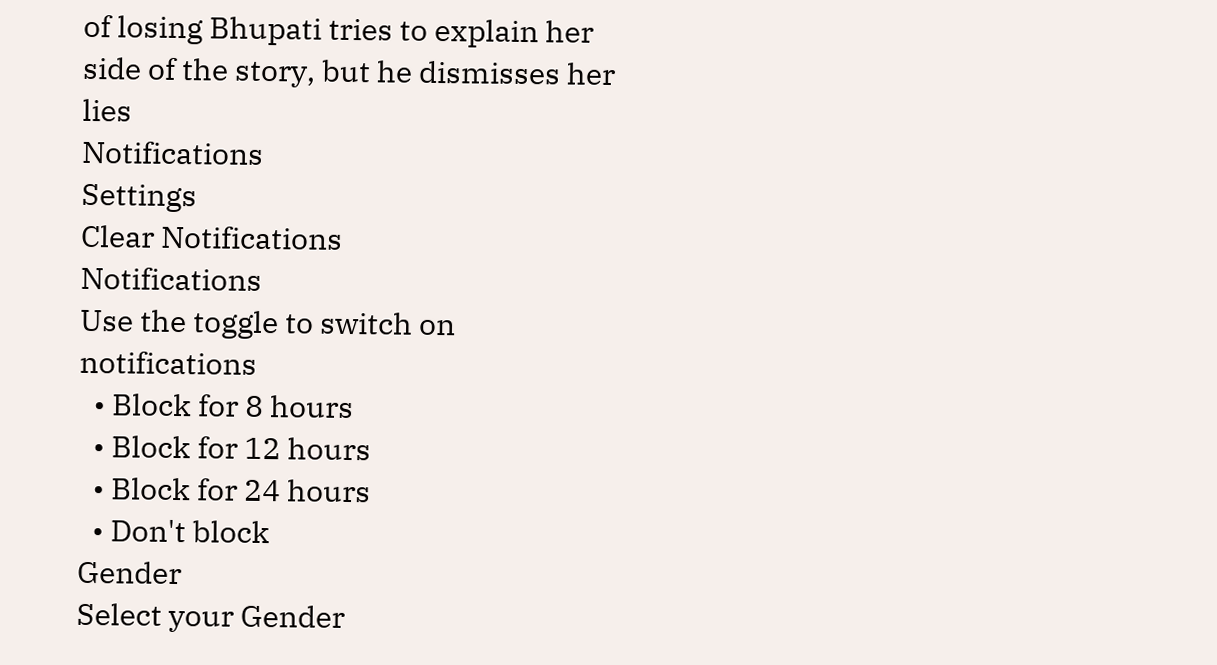of losing Bhupati tries to explain her side of the story, but he dismisses her lies
Notifications
Settings
Clear Notifications
Notifications
Use the toggle to switch on notifications
  • Block for 8 hours
  • Block for 12 hours
  • Block for 24 hours
  • Don't block
Gender
Select your Gender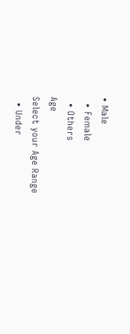• Male
  • Female
  • Others
Age
Select your Age Range
  • Under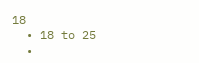18
  • 18 to 25
  •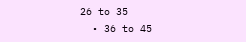26 to 35
  • 36 to 45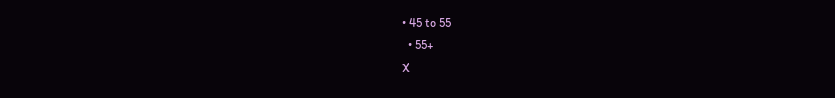• 45 to 55
  • 55+
X